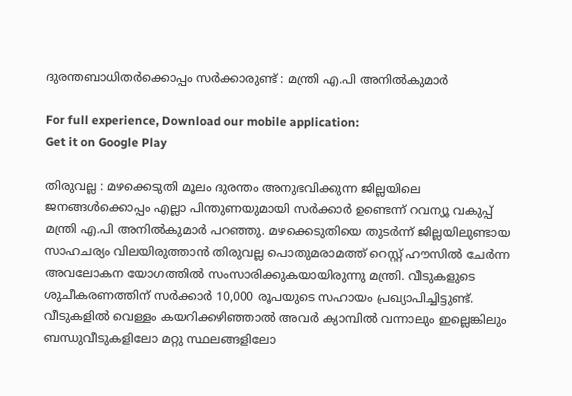ദുരന്തബാധിതര്‍ക്കൊപ്പം സര്‍ക്കാരുണ്ട് : മന്ത്രി എ.പി അനില്‍കുമാര്‍

For full experience, Download our mobile application:
Get it on Google Play

തിരുവല്ല : മഴക്കെടുതി മൂലം ദുരന്തം അനുഭവിക്കുന്ന ജില്ലയിലെ ജനങ്ങള്‍ക്കൊപ്പം എല്ലാ പിന്തുണയുമായി സര്‍ക്കാര്‍ ഉണ്ടെന്ന് റവന്യൂ വകുപ്പ് മന്ത്രി എ.പി അനില്‍കുമാര്‍ പറഞ്ഞു. മഴക്കെടുതിയെ തുടര്‍ന്ന് ജില്ലയിലുണ്ടായ സാഹചര്യം വിലയിരുത്താന്‍ തിരുവല്ല പൊതുമരാമത്ത് റെസ്റ്റ് ഹൗസില്‍ ചേര്‍ന്ന അവലോകന യോഗത്തില്‍ സംസാരിക്കുകയായിരുന്നു മന്ത്രി. വീടുകളുടെ ശുചീകരണത്തിന് സര്‍ക്കാര്‍ 10,000 രൂപയുടെ സഹായം പ്രഖ്യാപിച്ചിട്ടുണ്ട്. വീടുകളില്‍ വെള്ളം കയറിക്കഴിഞ്ഞാല്‍ അവര്‍ ക്യാമ്പില്‍ വന്നാലും ഇല്ലെങ്കിലും ബന്ധുവീടുകളിലോ മറ്റു സ്ഥലങ്ങളിലോ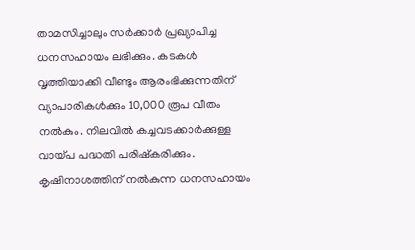താമസിച്ചാലും സര്‍ക്കാര്‍ പ്രഖ്യാപിച്ച ധനസഹായം ലഭിക്കും. കടകള്‍ വൃത്തിയാക്കി വീണ്ടും ആരംഭിക്കുന്നതിന് വ്യാപാരികള്‍ക്കും 10,000 രൂപ വീതം നല്‍കും. നിലവില്‍ കച്ചവടക്കാര്‍ക്കുള്ള വായ്പ പദ്ധതി പരിഷ്‌കരിക്കും. കൃഷിനാശത്തിന് നല്‍കുന്ന ധനസഹായം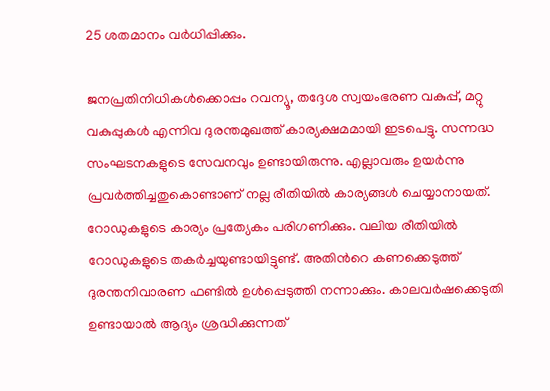25 ശതമാനം വര്‍ധിപ്പിക്കും.

ജനപ്രതിനിധികള്‍ക്കൊപ്പം റവന്യൂ, തദ്ദേശ സ്വയംഭരണ വകുപ്പ്, മറ്റു വകുപ്പുകള്‍ എന്നിവ ദുരന്തമുഖത്ത് കാര്യക്ഷമമായി ഇടപെട്ടു. സന്നദ്ധ സംഘടനകളുടെ സേവനവും ഉണ്ടായിരുന്നു. എല്ലാവരും ഉയര്‍ന്നു പ്രവര്‍ത്തിച്ചതുകൊണ്ടാണ് നല്ല രീതിയില്‍ കാര്യങ്ങള്‍ ചെയ്യാനായത്. റോഡുകളുടെ കാര്യം പ്രത്യേകം പരിഗണിക്കും. വലിയ രീതിയില്‍ റോഡുകളുടെ തകര്‍ച്ചയുണ്ടായിട്ടുണ്ട്. അതിന്‍റെ കണക്കെടുത്ത് ദുരന്തനിവാരണ ഫണ്ടില്‍ ഉള്‍പ്പെടുത്തി നന്നാക്കും. കാലവര്‍ഷക്കെടുതി ഉണ്ടായാല്‍ ആദ്യം ശ്രദ്ധിക്കുന്നത്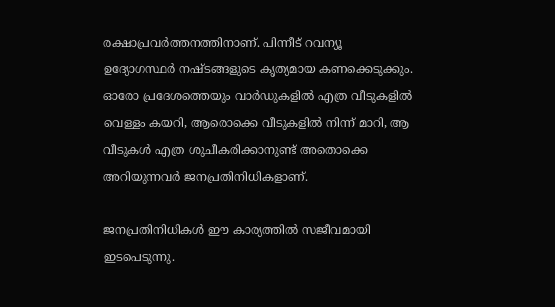രക്ഷാപ്രവര്‍ത്തനത്തിനാണ്. പിന്നീട് റവന്യൂ ഉദ്യോഗസ്ഥര്‍ നഷ്ടങ്ങളുടെ കൃത്യമായ കണക്കെടുക്കും. ഓരോ പ്രദേശത്തെയും വാര്‍ഡുകളില്‍ എത്ര വീടുകളില്‍ വെള്ളം കയറി, ആരൊക്കെ വീടുകളില്‍ നിന്ന് മാറി, ആ വീടുകള്‍ എത്ര ശുചീകരിക്കാനുണ്ട് അതൊക്കെ അറിയുന്നവര്‍ ജനപ്രതിനിധികളാണ്.

ജനപ്രതിനിധികള്‍ ഈ കാര്യത്തില്‍ സജീവമായി ഇടപെടുന്നു.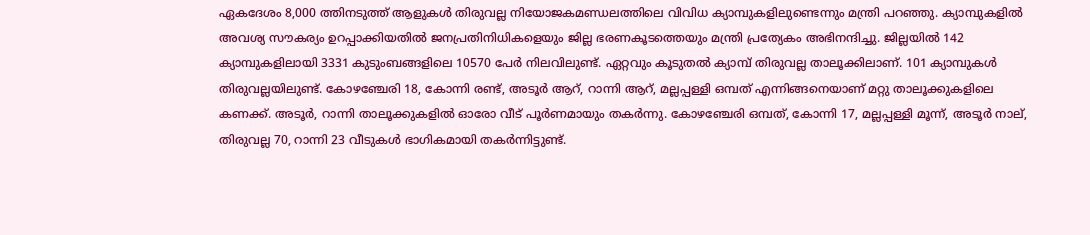ഏകദേശം 8,000 ത്തിനടുത്ത് ആളുകള്‍ തിരുവല്ല നിയോജകമണ്ഡലത്തിലെ വിവിധ ക്യാമ്പുകളിലുണ്ടെന്നും മന്ത്രി പറഞ്ഞു. ക്യാമ്പുകളില്‍ അവശ്യ സൗകര്യം ഉറപ്പാക്കിയതില്‍ ജനപ്രതിനിധികളെയും ജില്ല ഭരണകൂടത്തെയും മന്ത്രി പ്രത്യേകം അഭിനന്ദിച്ചു. ജില്ലയില്‍ 142 ക്യാമ്പുകളിലായി 3331 കുടുംബങ്ങളിലെ 10570 പേര്‍ നിലവിലുണ്ട്. ഏറ്റവും കൂടുതല്‍ ക്യാമ്പ് തിരുവല്ല താലൂക്കിലാണ്. 101 ക്യാമ്പുകള്‍ തിരുവല്ലയിലുണ്ട്. കോഴഞ്ചേരി 18, കോന്നി രണ്ട്, അടൂര്‍ ആറ്, റാന്നി ആറ്, മല്ലപ്പള്ളി ഒമ്പത് എന്നിങ്ങനെയാണ് മറ്റു താലൂക്കുകളിലെ കണക്ക്. അടൂര്‍, റാന്നി താലൂക്കുകളില്‍ ഓരോ വീട് പൂര്‍ണമായും തകര്‍ന്നു. കോഴഞ്ചേരി ഒമ്പത്, കോന്നി 17, മല്ലപ്പള്ളി മൂന്ന്, അടൂര്‍ നാല്, തിരുവല്ല 70, റാന്നി 23 വീടുകള്‍ ഭാഗികമായി തകര്‍ന്നിട്ടുണ്ട്.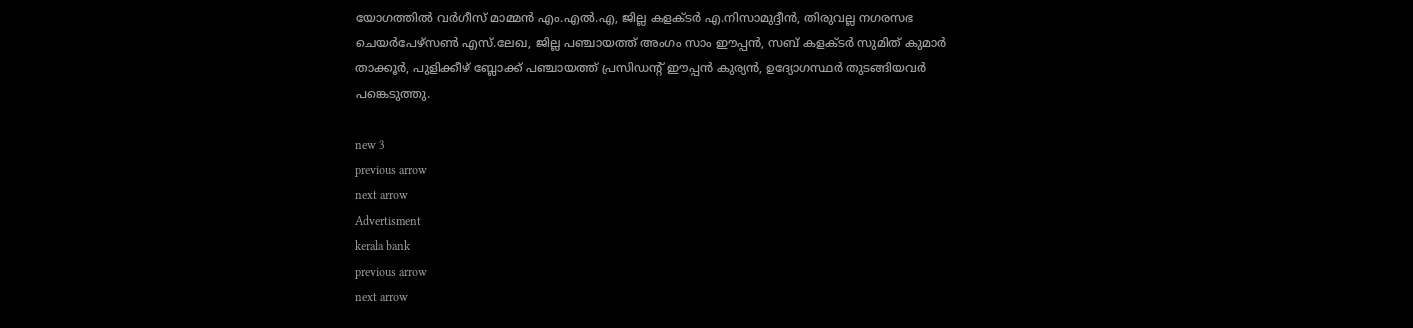യോഗത്തില്‍ വര്‍ഗീസ് മാമ്മന്‍ എം.എല്‍.എ, ജില്ല കളക്ടര്‍ എ.നിസാമുദ്ദീന്‍, തിരുവല്ല നഗരസഭ ചെയര്‍പേഴ്സണ്‍ എസ്.ലേഖ, ജില്ല പഞ്ചായത്ത് അംഗം സാം ഈപ്പന്‍, സബ് കളക്ടര്‍ സുമിത് കുമാര്‍ താക്കൂര്‍, പുളിക്കീഴ് ബ്ലോക്ക് പഞ്ചായത്ത് പ്രസിഡന്‍റ് ഈപ്പന്‍ കുര്യന്‍, ഉദ്യോഗസ്ഥര്‍ തുടങ്ങിയവര്‍ പങ്കെടുത്തു.

new 3
previous arrow
next arrow
Advertisment
kerala bank
previous arrow
next arrow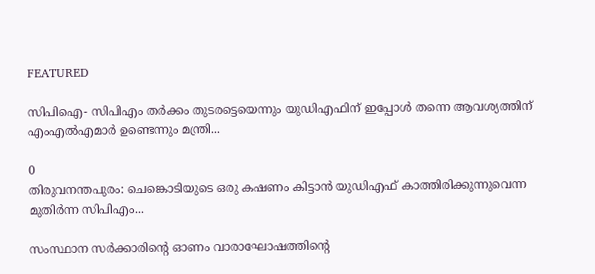FEATURED

സിപിഐ- സിപിഎം തർക്കം തുടരട്ടെയെന്നും യുഡിഎഫിന് ഇപ്പോൾ തന്നെ ആവശ്യത്തിന് എംഎൽഎമാർ ഉണ്ടെന്നും മന്ത്രി...

0
തിരുവനന്തപുരം: ചെങ്കൊടിയുടെ ഒരു കഷണം കിട്ടാൻ യുഡിഎഫ് കാത്തിരിക്കുന്നുവെന്ന മുതിർന്ന സിപിഎം...

സംസ്ഥാന സർക്കാരിൻ്റെ ഓണം വാരാഘോഷത്തിൻ്റെ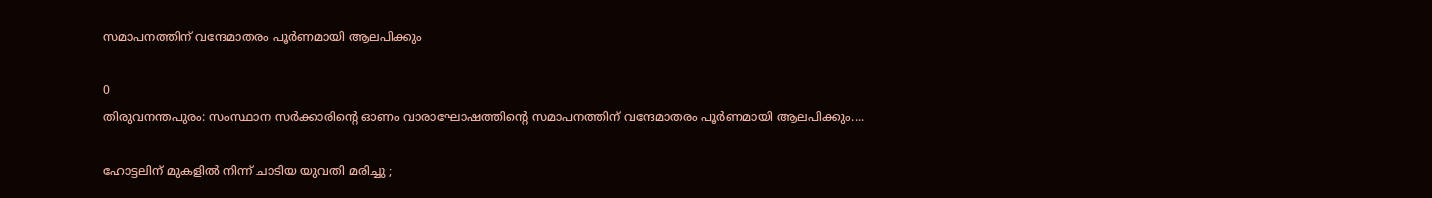സമാപനത്തിന് വന്ദേമാതരം പൂർണമായി ആലപിക്കും

0
തിരുവനന്തപുരം: സംസ്ഥാന സർക്കാരിൻ്റെ ഓണം വാരാഘോഷത്തിൻ്റെ സമാപനത്തിന് വന്ദേമാതരം പൂർണമായി ആലപിക്കും....

ഹോട്ടലിന് മുകളിൽ നിന്ന് ചാടിയ യുവതി മരിച്ചു ;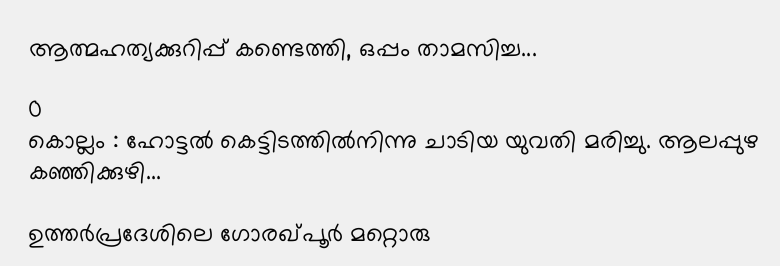ആത്മഹത്യക്കുറിപ്പ് കണ്ടെത്തി, ഒപ്പം താമസിച്ച...

0
കൊല്ലം : ഹോട്ടൽ കെട്ടിടത്തിൽനിന്നു ചാടിയ യുവതി മരിച്ചു. ആലപ്പുഴ കഞ്ഞിക്കുഴി...

ഉത്തര്‍പ്രദേശിലെ ഗോരഖ്പൂര്‍ മറ്റൊരു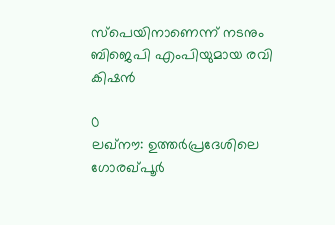സ്‌പെയിനാണെന്ന് നടനും ബിജെപി എംപിയുമായ രവി കിഷന്‍

0
ലഖ്നൗ: ഉത്തര്‍പ്രദേശിലെ ഗോരഖ്പൂര്‍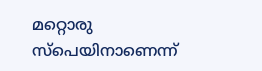മറ്റൊരു സ്‌പെയിനാണെന്ന്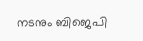നടനും ബിജെപി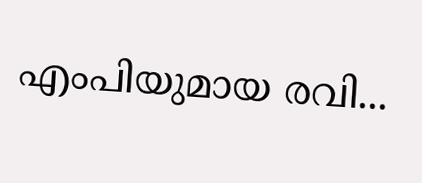എംപിയുമായ രവി...